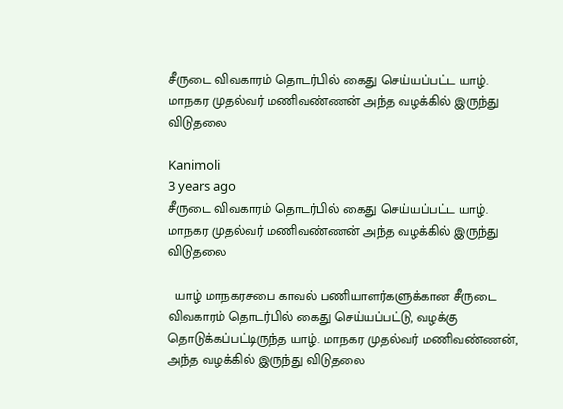சீருடை விவகாரம் தொடர்பில் கைது செய்யப்பட்ட யாழ். மாநகர முதல்வர் மணிவண்ணன் அந்த வழக்கில் இருந்து விடுதலை

Kanimoli
3 years ago
சீருடை விவகாரம் தொடர்பில் கைது செய்யப்பட்ட யாழ். மாநகர முதல்வர் மணிவண்ணன் அந்த வழக்கில் இருந்து விடுதலை

  யாழ் மாநகரசபை காவல் பணியாளர்களுக்கான சீருடை விவகாரம் தொடர்பில் கைது செய்யப்பட்டு, வழக்கு தொடுக்கப்பட்டிருந்த யாழ். மாநகர முதல்வர் மணிவண்ணன், அந்த வழக்கில் இருந்து விடுதலை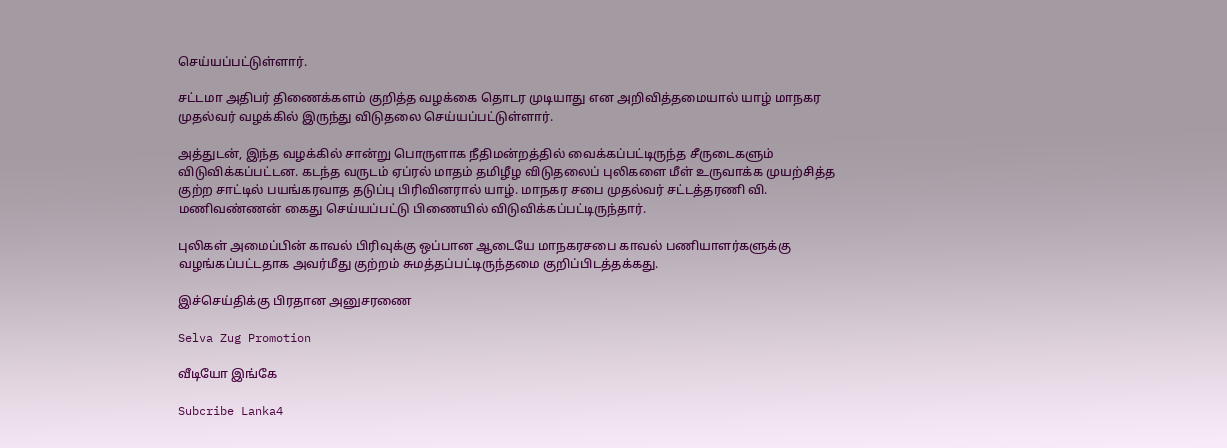செய்யப்பட்டுள்ளார்.

சட்டமா அதிபர் திணைக்களம் குறித்த வழக்கை தொடர முடியாது என அறிவித்தமையால் யாழ் மாநகர முதல்வர் வழக்கில் இருந்து விடுதலை செய்யப்பட்டுள்ளார்.

அத்துடன், இந்த வழக்கில் சான்று பொருளாக நீதிமன்றத்தில் வைக்கப்பட்டிருந்த சீருடைகளும் விடுவிக்கப்பட்டன. கடந்த வருடம் ஏப்ரல் மாதம் தமிழீழ விடுதலைப் புலிகளை மீள் உருவாக்க முயற்சித்த குற்ற சாட்டில் பயங்கரவாத தடுப்பு பிரிவினரால் யாழ். மாநகர சபை முதல்வர் சட்டத்தரணி வி. மணிவண்ணன் கைது செய்யப்பட்டு பிணையில் விடுவிக்கப்பட்டிருந்தார்.

புலிகள் அமைப்பின் காவல் பிரிவுக்கு ஒப்பான ஆடையே மாநகரசபை காவல் பணியாளர்களுக்கு வழங்கப்பட்டதாக அவர்மீது குற்றம் சுமத்தப்பட்டிருந்தமை குறிப்பிடத்தக்கது.

இச்செய்திக்கு பிரதான அனுசரணை

Selva Zug Promotion

வீடியோ இங்கே

Subcribe Lanka4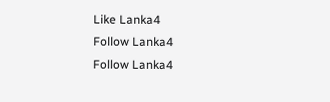Like Lanka4
Follow Lanka4
Follow Lanka4